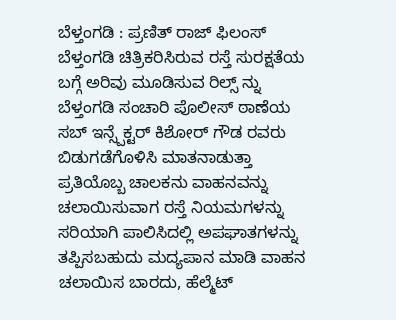ಬೆಳ್ತಂಗಡಿ : ಪ್ರಣಿತ್ ರಾಜ್ ಫಿಲಂಸ್ ಬೆಳ್ತಂಗಡಿ ಚಿತ್ರಿಕರಿಸಿರುವ ರಸ್ತೆ ಸುರಕ್ಷತೆಯ ಬಗ್ಗೆ ಅರಿವು ಮೂಡಿಸುವ ರಿಲ್ಸ್ ನ್ನು ಬೆಳ್ತಂಗಡಿ ಸಂಚಾರಿ ಪೊಲೀಸ್ ಠಾಣೆಯ ಸಬ್ ಇನ್ಸ್ಪೆಕ್ಟರ್ ಕಿಶೋರ್ ಗೌಡ ರವರು ಬಿಡುಗಡೆಗೊಳಿಸಿ ಮಾತನಾಡುತ್ತಾ ಪ್ರತಿಯೊಬ್ಬ ಚಾಲಕನು ವಾಹನವನ್ನು ಚಲಾಯಿಸುವಾಗ ರಸ್ತೆ ನಿಯಮಗಳನ್ನು ಸರಿಯಾಗಿ ಪಾಲಿಸಿದಲ್ಲಿ ಅಪಘಾತಗಳನ್ನು ತಪ್ಪಿಸಬಹುದು ಮದ್ಯಪಾನ ಮಾಡಿ ವಾಹನ ಚಲಾಯಿಸ ಬಾರದು, ಹೆಲ್ಮೆಟ್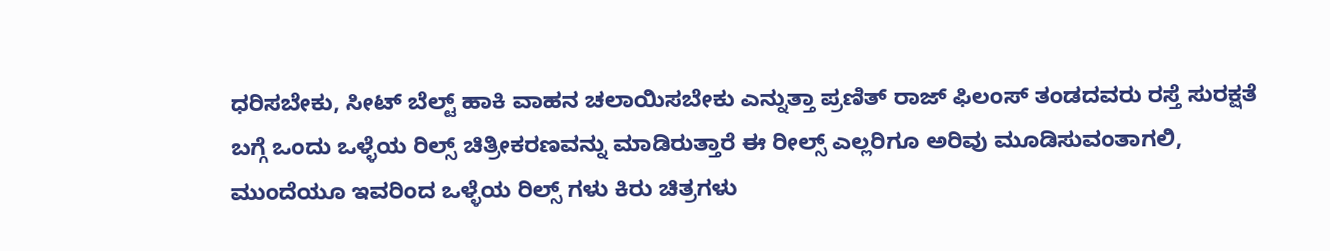ಧರಿಸಬೇಕು, ಸೀಟ್ ಬೆಲ್ಟ್ ಹಾಕಿ ವಾಹನ ಚಲಾಯಿಸಬೇಕು ಎನ್ನುತ್ತಾ ಪ್ರಣಿತ್ ರಾಜ್ ಫಿಲಂಸ್ ತಂಡದವರು ರಸ್ತೆ ಸುರಕ್ಷತೆ ಬಗ್ಗೆ ಒಂದು ಒಳ್ಳೆಯ ರಿಲ್ಸ್ ಚಿತ್ರೀಕರಣವನ್ನು ಮಾಡಿರುತ್ತಾರೆ ಈ ರೀಲ್ಸ್ ಎಲ್ಲರಿಗೂ ಅರಿವು ಮೂಡಿಸುವಂತಾಗಲಿ, ಮುಂದೆಯೂ ಇವರಿಂದ ಒಳ್ಳೆಯ ರಿಲ್ಸ್ ಗಳು ಕಿರು ಚಿತ್ರಗಳು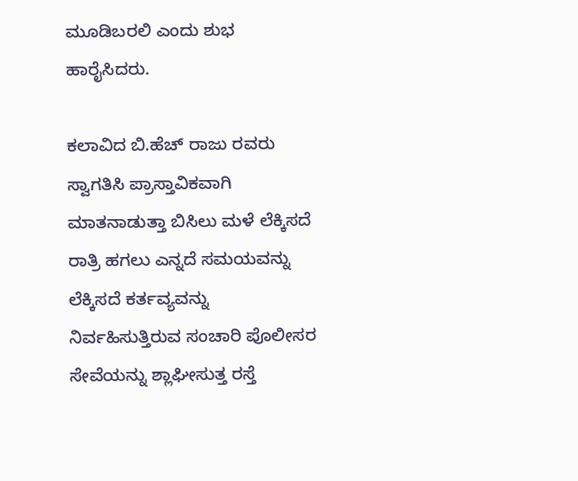ಮೂಡಿಬರಲಿ ಎಂದು ಶುಭ ಹಾರೈಸಿದರು.

ಕಲಾವಿದ ಬಿ.ಹೆಚ್ ರಾಜು ರವರು ಸ್ವಾಗತಿಸಿ ಪ್ರಾಸ್ತಾವಿಕವಾಗಿ ಮಾತನಾಡುತ್ತಾ ಬಿಸಿಲು ಮಳೆ ಲೆಕ್ಕಿಸದೆ ರಾತ್ರಿ ಹಗಲು ಎನ್ನದೆ ಸಮಯವನ್ನು ಲೆಕ್ಕಿಸದೆ ಕರ್ತವ್ಯವನ್ನು ನಿರ್ವಹಿಸುತ್ತಿರುವ ಸಂಚಾರಿ ಪೊಲೀಸರ ಸೇವೆಯನ್ನು ಶ್ಲಾಘೀಸುತ್ತ ರಸ್ತೆ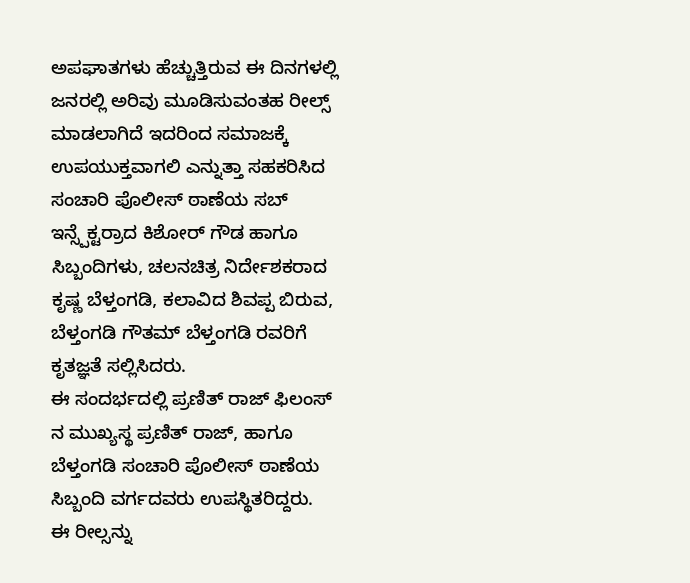ಅಪಘಾತಗಳು ಹೆಚ್ಚುತ್ತಿರುವ ಈ ದಿನಗಳಲ್ಲಿ ಜನರಲ್ಲಿ ಅರಿವು ಮೂಡಿಸುವಂತಹ ರೀಲ್ಸ್ ಮಾಡಲಾಗಿದೆ ಇದರಿಂದ ಸಮಾಜಕ್ಕೆ ಉಪಯುಕ್ತವಾಗಲಿ ಎನ್ನುತ್ತಾ ಸಹಕರಿಸಿದ ಸಂಚಾರಿ ಪೊಲೀಸ್ ಠಾಣೆಯ ಸಬ್ ಇನ್ಸ್ಪೆಕ್ಟರ್ರಾದ ಕಿಶೋರ್ ಗೌಡ ಹಾಗೂ ಸಿಬ್ಬಂದಿಗಳು, ಚಲನಚಿತ್ರ ನಿರ್ದೇಶಕರಾದ ಕೃಷ್ಣ ಬೆಳ್ತಂಗಡಿ, ಕಲಾವಿದ ಶಿವಪ್ಪ ಬಿರುವ, ಬೆಳ್ತಂಗಡಿ ಗೌತಮ್ ಬೆಳ್ತಂಗಡಿ ರವರಿಗೆ ಕೃತಜ್ಞತೆ ಸಲ್ಲಿಸಿದರು.
ಈ ಸಂದರ್ಭದಲ್ಲಿ ಪ್ರಣಿತ್ ರಾಜ್ ಫಿಲಂಸ್ ನ ಮುಖ್ಯಸ್ಥ ಪ್ರಣಿತ್ ರಾಜ್, ಹಾಗೂ ಬೆಳ್ತಂಗಡಿ ಸಂಚಾರಿ ಪೊಲೀಸ್ ಠಾಣೆಯ ಸಿಬ್ಬಂದಿ ವರ್ಗದವರು ಉಪಸ್ಥಿತರಿದ್ದರು.
ಈ ರೀಲ್ಸನ್ನು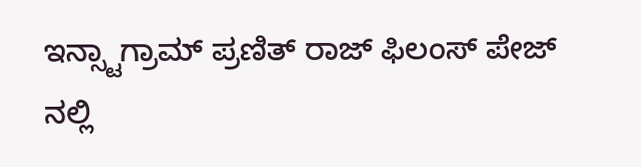ಇನ್ಸ್ಟಾಗ್ರಾಮ್ ಪ್ರಣಿತ್ ರಾಜ್ ಫಿಲಂಸ್ ಪೇಜ್ ನಲ್ಲಿ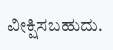ವೀಕ್ಷಿಸಬಹುದು.